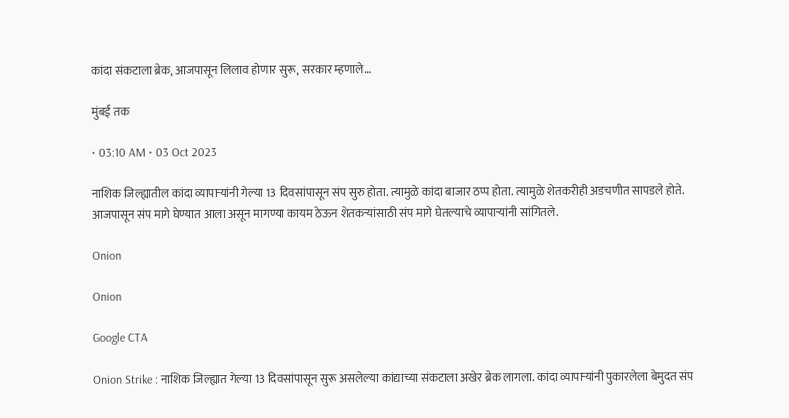कांदा संकटाला ब्रेक, आजपासून लिलाव होणार सुरू, सरकार म्हणाले…

मुंबई तक

• 03:10 AM • 03 Oct 2023

नाशिक जिल्ह्यातील कांदा व्यापाऱ्यांनी गेल्या 13 दिवसांपासून संप सुरु होता. त्यामुळे कांदा बाजार ठप्प होता. त्यामुळे शेतकरीही अडचणीत सापडले होते. आजपासून संप मागे घेण्यात आला असून मागण्या कायम ठेऊन शेतकऱ्यांसाठी संप मागे घेतल्याचे व्यापाऱ्यांनी सांगितले.

Onion

Onion

Google CTA

Onion Strike : नाशिक जिल्ह्यात गेल्या 13 दिवसांपासून सुरू असलेल्या कांद्याच्या संकटाला अखेर ब्रेक लागला. कांदा व्यापाऱ्यांनी पुकारलेला बेमुदत संप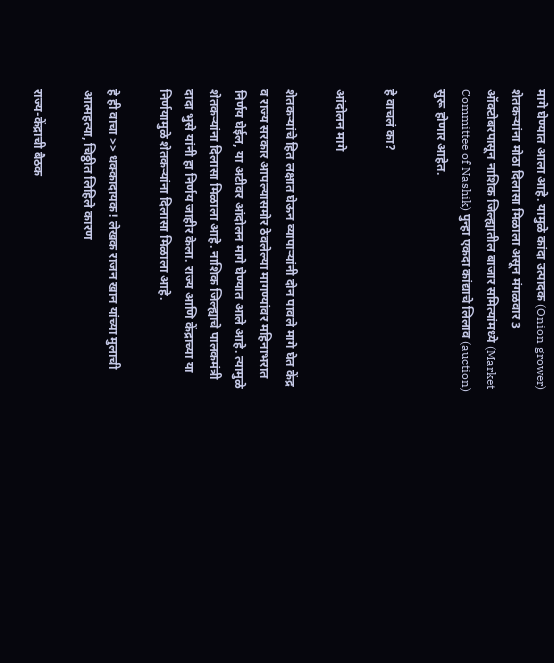मागे घेण्यात आला आहे. यामुळे कांदा उत्पादक (Onion grower) शेतकऱ्यांना मोठा दिलासा मिळाला असून मंगळवार 3 ऑक्टोबरपासून नाशिक जिल्ह्यातील बाजार समित्यांमध्ये (Market Committee of Nashik) पुन्हा एकदा कांद्याचे लिलाव (auction) सुरू होणार आहेत.

हे वाचलं का?

आंदोलन मागे

शेतकऱ्यांचे हित लक्षात घेऊन व्यापाऱ्यांनी दोन पावले मागे घेत केंद्र व राज्य सरकार आपल्यासमोर ठेवलेल्या मागण्यांवर महिनाभरात निर्णय घेईल, या अटीवर आंदोलन मागे घेण्यात आले आहे. त्यामुळे शेतकऱ्यांना दिलासा मिळाला आहे. नाशिक जिल्ह्याचे पालकमंत्री दादा भुसे यांनी हा निर्णय जाहीर केला. राज्य आणि केंद्राच्या या निर्णयामुळे शेतकऱ्यांना दिलासा मिळाला आहे.

हे ही वाचा >> धक्कादायक! लेखक राजन खान यांच्या मुलाची आत्महत्या, चिठ्ठीत लिहिले कारण

राज्य-केंद्राची बैठक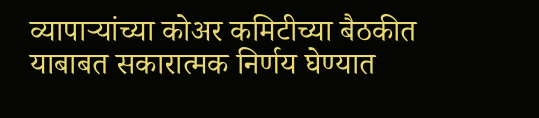व्यापाऱ्यांच्या कोअर कमिटीच्या बैठकीत याबाबत सकारात्मक निर्णय घेण्यात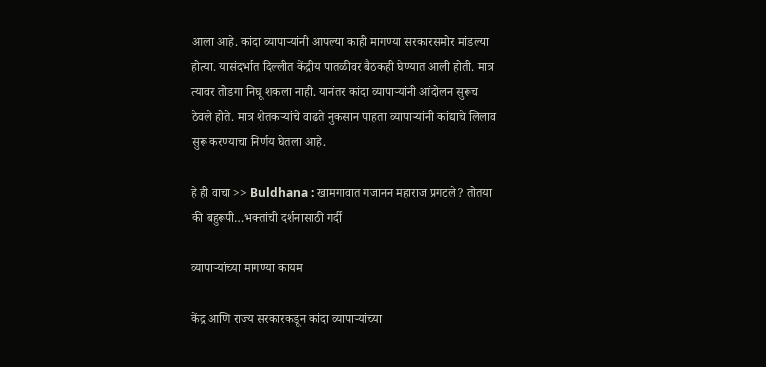आला आहे. कांदा व्यापाऱ्यांनी आपल्या काही मागण्या सरकारसमोर मांडल्या होत्या. यासंदर्भात दिल्लीत केंद्रीय पातळीवर बैठकही घेण्यात आली होती. मात्र त्यावर तोडगा निघू शकला नाही. यानंतर कांदा व्यापाऱ्यांनी आंदोलन सुरूच ठेवले होते. मात्र शेतकऱ्यांचे वाढते नुकसान पाहता व्यापाऱ्यांनी कांद्याचे लिलाव सुरू करण्याचा निर्णय घेतला आहे.

हे ही वाचा >> Buldhana : खामगावात गजानन महाराज प्रगटले? तोतया की बहुरूपी…भक्तांची दर्शनासाठी गर्दी

व्यापाऱ्यांच्या मागण्या कायम

केंद्र आणि राज्य सरकारकडून कांदा व्यापाऱ्यांच्या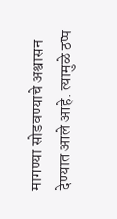मागण्या सोडवण्याचे अश्वासन देण्यात आले आहे. त्यामुळे ठप्प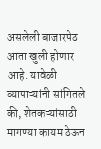असलेली बाजारपेठ आता खुली होणार आहे. यावेळी व्यापाऱ्यांनी सांगितले की, शेतकऱ्यांसाठी मागण्या कायम ठेऊन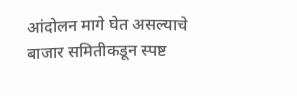आंदोलन मागे घेत असल्याचे बाजार समितीकडून स्पष्ट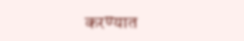करण्यात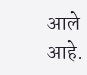आले आहे.